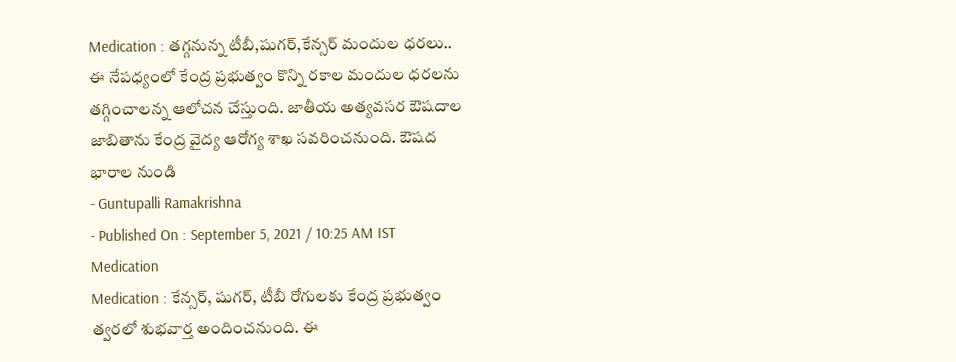Medication : తగ్గనున్న టీబీ,షుగర్,కేన్సర్ మందుల ధరలు..
ఈ నేపధ్యంలో కేంద్ర ప్రభుత్వం కొన్ని రకాల మందుల ధరలను తగ్గించాలన్న ఆలోచన చేస్తుంది. జాతీయ అత్యవసర ఔషదాల జాబితాను కేంద్ర వైద్య ఆరోగ్య శాఖ సవరించనుంది. ఔషద భారాల నుండి
- Guntupalli Ramakrishna
- Published On : September 5, 2021 / 10:25 AM IST
Medication
Medication : కేన్సర్, షుగర్, టీబీ రోగులకు కేంద్ర ప్రభుత్వం త్వరలో శుభవార్త అందించనుంది. ఈ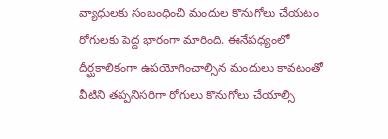వ్యాధులకు సంబంధించి మందుల కొనుగోలు చేయటం రోగులకు పెద్ద భారంగా మారింది. ఈనేపధ్యంలో దీర్ఘకాలికంగా ఉపయోగించాల్సిన మందులు కావటంతో వీటిని తప్పనిసరిగా రోగులు కొనుగోలు చేయాల్సి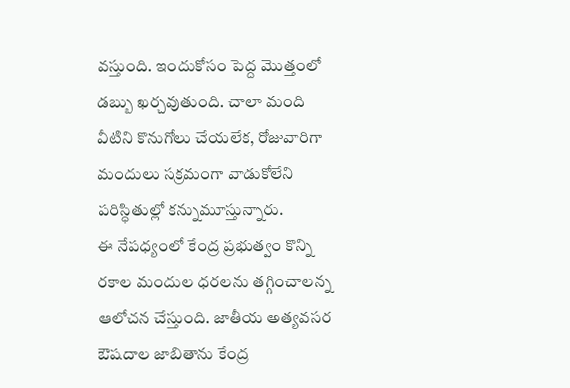వస్తుంది. ఇందుకోసం పెద్ద మొత్తంలో డబ్బు ఖర్చవుతుంది. చాలా మంది వీటిని కొనుగోలు చేయలేక, రోజువారిగా మందులు సక్రమంగా వాడుకోలేని పరిస్ధితుల్లో కన్నుమూస్తున్నారు.
ఈ నేపధ్యంలో కేంద్ర ప్రభుత్వం కొన్ని రకాల మందుల ధరలను తగ్గించాలన్న ఆలోచన చేస్తుంది. జాతీయ అత్యవసర ఔషదాల జాబితాను కేంద్ర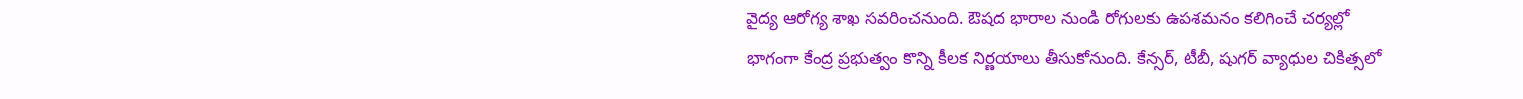వైద్య ఆరోగ్య శాఖ సవరించనుంది. ఔషద భారాల నుండి రోగులకు ఉపశమనం కలిగించే చర్యల్లో భాగంగా కేంద్ర ప్రభుత్వం కొన్ని కీలక నిర్ణయాలు తీసుకోనుంది. కేన్సర్, టీబీ, షుగర్ వ్యాధుల చికిత్సలో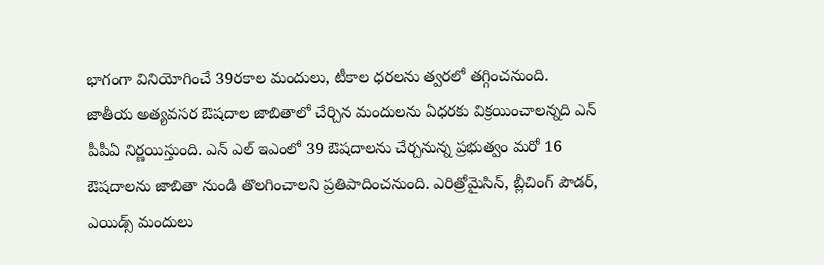భాగంగా వినియోగించే 39రకాల మందులు, టీకాల ధరలను త్వరలో తగ్గించనుంది.
జాతీయ అత్యవసర ఔషదాల జాబితాలో చేర్చిన మందులను ఏధరకు విక్రయించాలన్నది ఎన్ పీపీఏ నిర్ణయిస్తుంది. ఎన్ ఎల్ ఇఎంలో 39 ఔషదాలను చేర్చనున్న ప్రభుత్వం మరో 16 ఔషదాలను జాబితా నుండి తొలగించాలని ప్రతిపాదించనుంది. ఎరిత్రోమైసిన్, బ్లీచింగ్ పౌడర్, ఎయిడ్స్ మందులు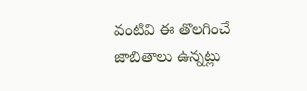వంటివి ఈ తొలగించే జాబితాలు ఉన్నట్లు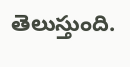తెలుస్తుంది.